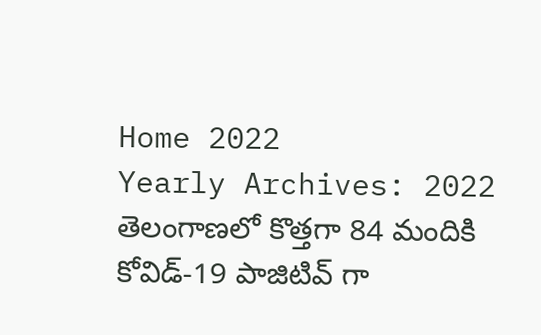Home 2022
Yearly Archives: 2022
తెలంగాణలో కొత్తగా 84 మందికి కోవిడ్-19 పాజిటివ్ గా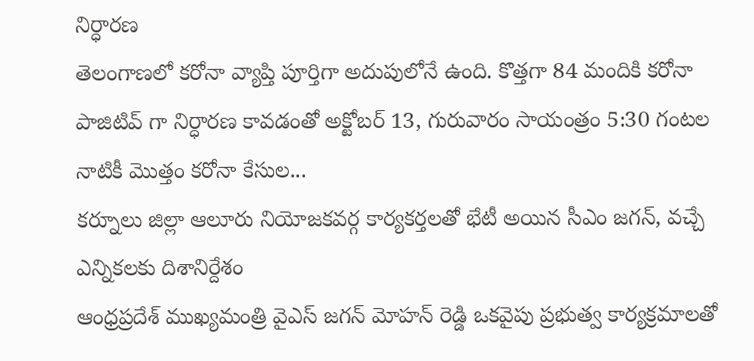నిర్ధారణ
తెలంగాణలో కరోనా వ్యాప్తి పూర్తిగా అదుపులోనే ఉంది. కొత్తగా 84 మందికి కరోనా పాజిటివ్ గా నిర్ధారణ కావడంతో అక్టోబర్ 13, గురువారం సాయంత్రం 5:30 గంటల నాటికీ మొత్తం కరోనా కేసుల...
కర్నూలు జిల్లా ఆలూరు నియోజకవర్గ కార్యకర్తలతో భేటీ అయిన సీఎం జగన్, వచ్చే ఎన్నికలకు దిశానిర్దేశం
ఆంధ్రప్రదేశ్ ముఖ్యమంత్రి వైఎస్ జగన్ మోహన్ రెడ్డి ఒకవైపు ప్రభుత్వ కార్యక్రమాలతో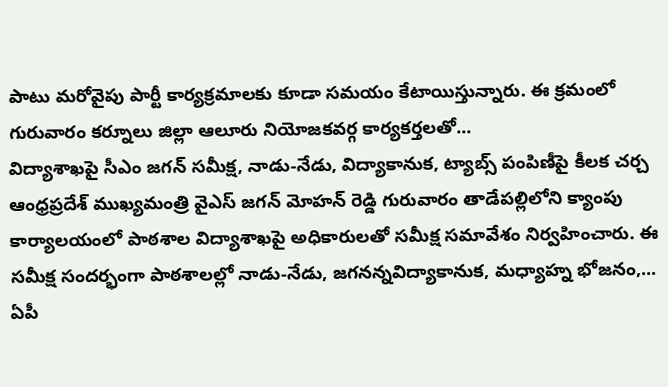పాటు మరోవైపు పార్టీ కార్యక్రమాలకు కూడా సమయం కేటాయిస్తున్నారు. ఈ క్రమంలో గురువారం కర్నూలు జిల్లా ఆలూరు నియోజకవర్గ కార్యకర్తలతో...
విద్యాశాఖపై సీఎం జగన్ సమీక్ష, నాడు-నేడు, విద్యాకానుక, ట్యాబ్స్ పంపిణీపై కీలక చర్చ
ఆంధ్రప్రదేశ్ ముఖ్యమంత్రి వైఎస్ జగన్ మోహన్ రెడ్డి గురువారం తాడేపల్లిలోని క్యాంపు కార్యాలయంలో పాఠశాల విద్యాశాఖపై అధికారులతో సమీక్ష సమావేశం నిర్వహించారు. ఈ సమీక్ష సందర్భంగా పాఠశాలల్లో నాడు-నేడు, జగనన్నవిద్యాకానుక, మధ్యాహ్న భోజనం,...
ఏపీ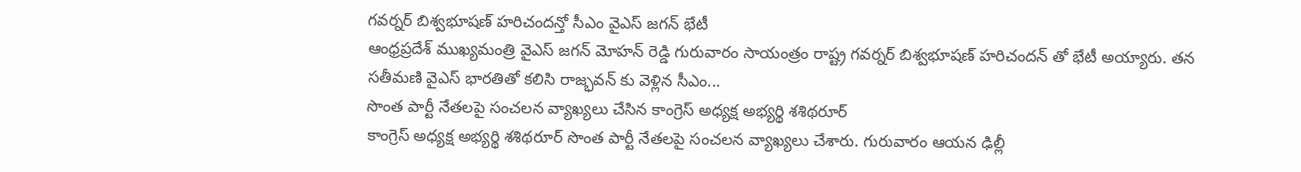గవర్నర్ బిశ్వభూషణ్ హరిచందన్తో సీఎం వైఎస్ జగన్ భేటీ
ఆంధ్రప్రదేశ్ ముఖ్యమంత్రి వైఎస్ జగన్ మోహన్ రెడ్డి గురువారం సాయంత్రం రాష్ట్ర గవర్నర్ బిశ్వభూషణ్ హరిచందన్ తో భేటీ అయ్యారు. తన సతీమణి వైఎస్ భారతితో కలిసి రాజ్భవన్ కు వెళ్లిన సీఎం...
సొంత పార్టీ నేతలపై సంచలన వ్యాఖ్యలు చేసిన కాంగ్రెస్ అధ్యక్ష అభ్యర్థి శశిథరూర్
కాంగ్రెస్ అధ్యక్ష అభ్యర్థి శశిథరూర్ సొంత పార్టీ నేతలపై సంచలన వ్యాఖ్యలు చేశారు. గురువారం ఆయన ఢిల్లీ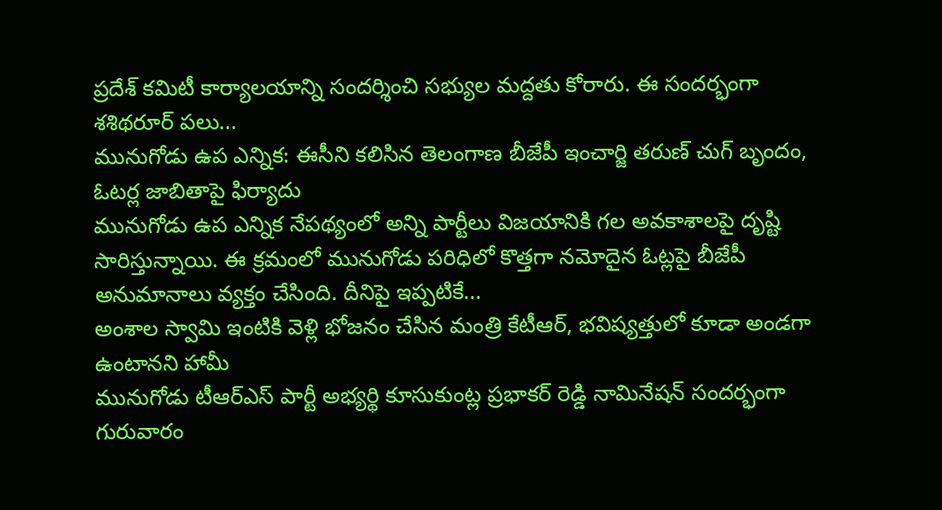ప్రదేశ్ కమిటీ కార్యాలయాన్ని సందర్శించి సభ్యుల మద్దతు కోరారు. ఈ సందర్భంగా శశిథరూర్ పలు...
మునుగోడు ఉప ఎన్నిక: ఈసీని కలిసిన తెలంగాణ బీజేపీ ఇంచార్జి తరుణ్ చుగ్ బృందం, ఓటర్ల జాబితాపై ఫిర్యాదు
మునుగోడు ఉప ఎన్నిక నేపథ్యంలో అన్ని పార్టీలు విజయానికి గల అవకాశాలపై దృష్టి సారిస్తున్నాయి. ఈ క్రమంలో మునుగోడు పరిధిలో కొత్తగా నమోదైన ఓట్లపై బీజేపీ అనుమానాలు వ్యక్తం చేసింది. దీనిపై ఇప్పటికే...
అంశాల స్వామి ఇంటికి వెళ్లి భోజనం చేసిన మంత్రి కేటీఆర్, భవిష్యత్తులో కూడా అండగా ఉంటానని హామీ
మునుగోడు టీఆర్ఎస్ పార్టీ అభ్యర్థి కూసుకుంట్ల ప్రభాకర్ రెడ్డి నామినేషన్ సందర్భంగా గురువారం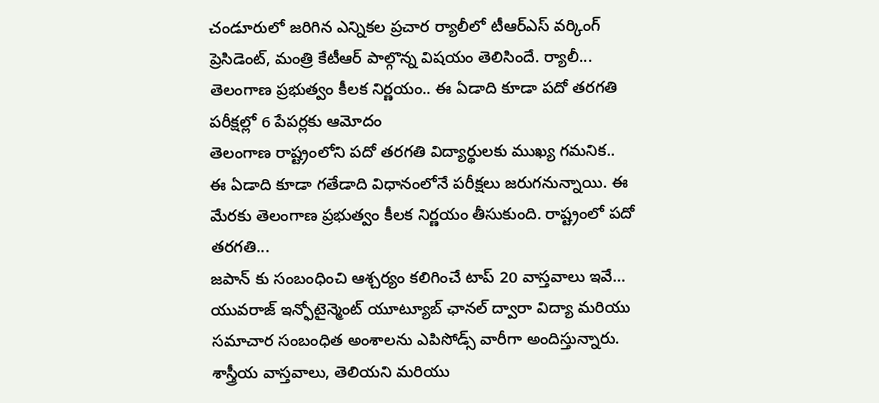చండూరులో జరిగిన ఎన్నికల ప్రచార ర్యాలీలో టీఆర్ఎస్ వర్కింగ్ ప్రెసిడెంట్, మంత్రి కేటీఆర్ పాల్గొన్న విషయం తెలిసిందే. ర్యాలీ...
తెలంగాణ ప్రభుత్వం కీలక నిర్ణయం.. ఈ ఏడాది కూడా పదో తరగతి పరీక్షల్లో 6 పేపర్లకు ఆమోదం
తెలంగాణ రాష్ట్రంలోని పదో తరగతి విద్యార్థులకు ముఖ్య గమనిక.. ఈ ఏడాది కూడా గతేడాది విధానంలోనే పరీక్షలు జరుగనున్నాయి. ఈ మేరకు తెలంగాణ ప్రభుత్వం కీలక నిర్ణయం తీసుకుంది. రాష్ట్రంలో పదో తరగతి...
జపాన్ కు సంబంధించి ఆశ్చర్యం కలిగించే టాప్ 20 వాస్తవాలు ఇవే…
యువరాజ్ ఇన్ఫోటైన్మెంట్ యూట్యూబ్ ఛానల్ ద్వారా విద్యా మరియు సమాచార సంబంధిత అంశాలను ఎపిసోడ్స్ వారీగా అందిస్తున్నారు. శాస్త్రీయ వాస్తవాలు, తెలియని మరియు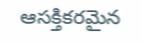ఆసక్తికరమైన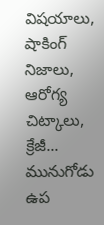విషయాలు, షాకింగ్ నిజాలు, ఆరోగ్య చిట్కాలు, క్రేజీ...
మునుగోడు ఉప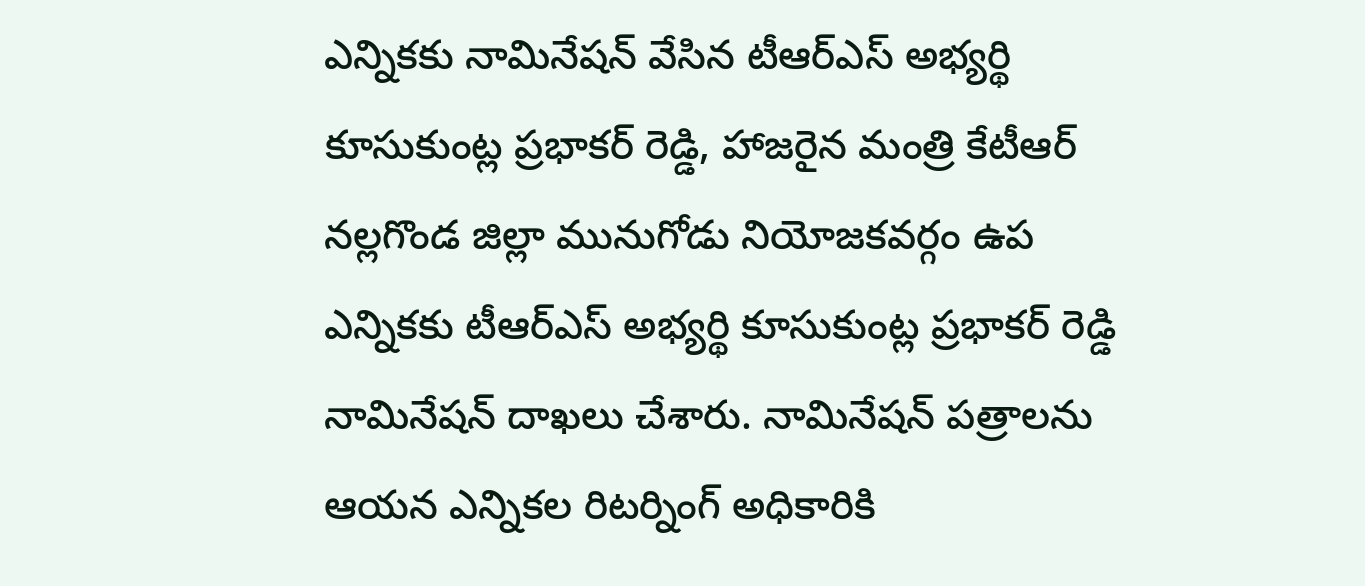ఎన్నికకు నామినేషన్ వేసిన టీఆర్ఎస్ అభ్యర్థి కూసుకుంట్ల ప్రభాకర్ రెడ్డి, హాజరైన మంత్రి కేటీఆర్
నల్లగొండ జిల్లా మునుగోడు నియోజకవర్గం ఉప ఎన్నికకు టీఆర్ఎస్ అభ్యర్థి కూసుకుంట్ల ప్రభాకర్ రెడ్డి నామినేషన్ దాఖలు చేశారు. నామినేషన్ పత్రాలను ఆయన ఎన్నికల రిటర్నింగ్ అధికారికి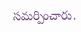సమర్పించారు.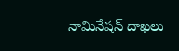నామినేషన్ దాఖలు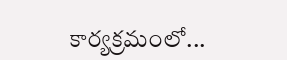కార్యక్రమంలో...